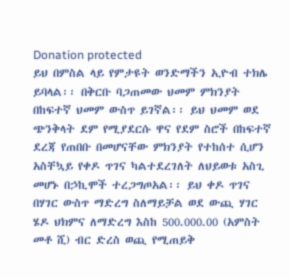Donation protected
ይህ በምስል ላይ የምታዩት ወንድማችን ኢዮብ ተክሌ ይባላል፡፡ በቅርቡ ባጋጠመው ህመም ምክንያት በከፍተኛ ህመም ውስጥ ይገኛል፡፡ ይህ ህመም ወደ ጭንቅላት ደም የሚያደርሱ ዋና የደም ስሮች በከፍተኛ ደረጃ የጠበቡ በመሆናቸው ምክንያት የተከሰተ ሲሆን አስቸኳይ የቀዶ ጥገና ካልተደረገለት ለህይወቱ አስጊ መሆኑ በኃኪሞች ተረጋግጦአል፡፡ ይህ ቀዶ ጥገና በሃገር ውስጥ ማድረግ ስለማይቻል ወደ ውጪ ሃገር ሄዶ ህክምና ለማድረግ እስከ 500.000.00 (አምስት መቶ ሺ) ብር ድረስ ወጪ የሚጠይቅ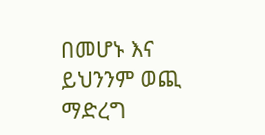በመሆኑ እና ይህንንም ወጪ ማድረግ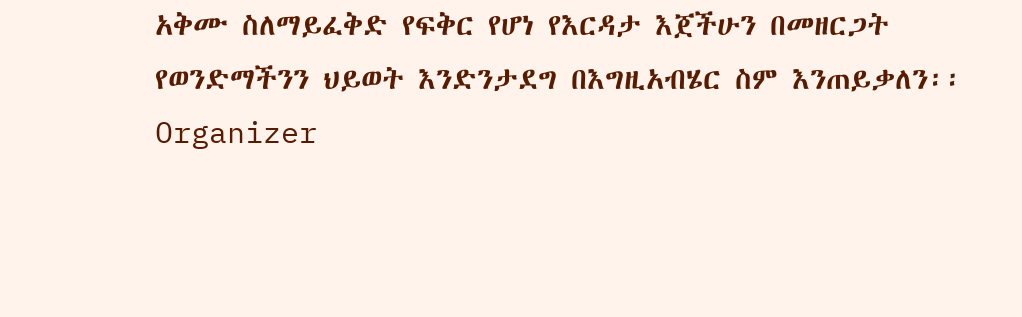አቅሙ ስለማይፈቅድ የፍቅር የሆነ የእርዳታ እጀችሁን በመዘርጋት የወንድማችንን ህይወት እንድንታደግ በእግዚአብሄር ስም እንጠይቃለን፡፡
Organizer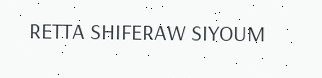RETTA SHIFERAW SIYOUM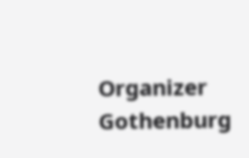Organizer
Gothenburg